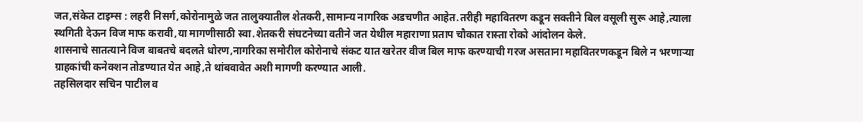जत,संकेत टाइम्स : लहरी निसर्ग,कोरोनामुळे जत तालुक्यातील शेतकरी,सामान्य नागरिक अडचणीत आहेत.तरीही महावितरण कडून सक्तीने बिल वसूली सुरू आहे,त्याला स्थगिती देऊन विज माफ करावी,या मागणीसाठी स्वा.शेतकरी संघटनेच्या वतीने जत येथील महाराणा प्रताप चौकात रास्ता रोको आंदोलन केले.
शासनाचे सातत्याने विज बाबतचे बदलते धोरण,नागरिका समोरील कोरोनाचे संकट यात खरेतर वीज बिल माफ करण्याची गरज असताना महावितरणकडून बिले न भरणाऱ्या ग्राहकांची कनेक्शन तोडण्यात येत आहे,ते थांबवावेत अशी मागणी करण्यात आली.
तहसिलदार सचिन पाटील व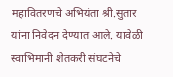महावितरणचे अभियंता श्री.सुतार यांना निवेदन देण्यात आले. यावेळी स्वाभिमानी शेतकरी संघटनेचे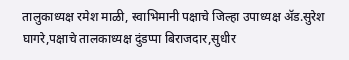तालुकाध्यक्ष रमेश माळी, स्वाभिमानी पक्षाचे जिल्हा उपाध्यक्ष ॲड.सुरेश घागरे,पक्षाचे तालकाध्यक्ष दुंडप्पा बिराजदार,सुधीर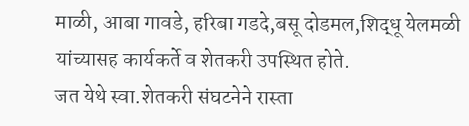माळी, आबा गावडे, हरिबा गडदे,बसू दोडमल,शिद्धू येलमळी यांच्यासह कार्यकर्ते व शेतकरी उपस्थित होते.
जत येथे स्वा.शेतकरी संघटनेने रास्ता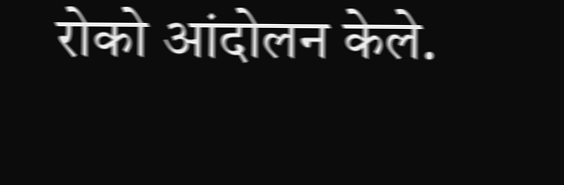रोको आंदोलन केले.